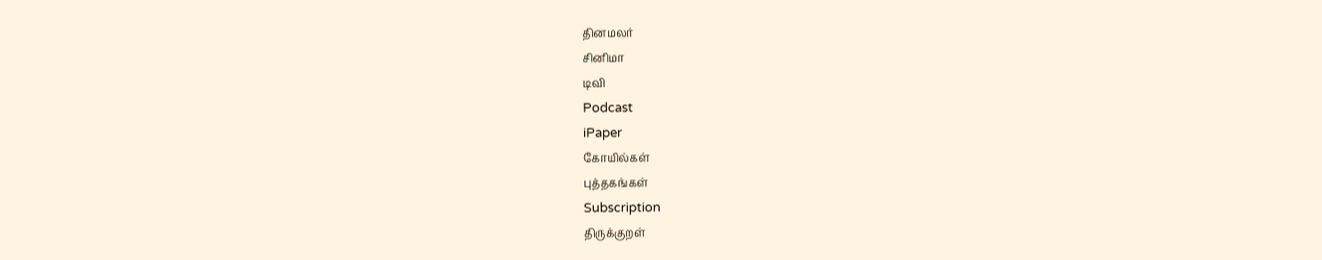தினமலர்
சினிமா
டிவி
Podcast
iPaper
கோயில்கள்
புத்தகங்கள்
Subscription
திருக்குறள்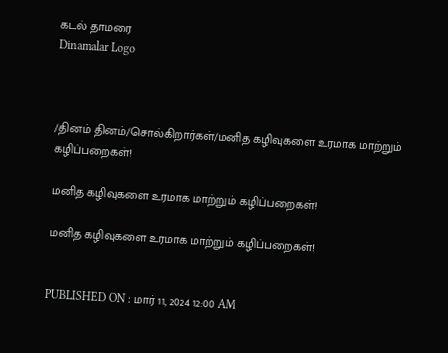கடல் தாமரை
Dinamalar Logo



/தினம் தினம்/சொல்கிறார்கள்/மனித கழிவுகளை உரமாக மாற்றும் கழிப்பறைகள்!

மனித கழிவுகளை உரமாக மாற்றும் கழிப்பறைகள்!

மனித கழிவுகளை உரமாக மாற்றும் கழிப்பறைகள்!


PUBLISHED ON : மார் 11, 2024 12:00 AM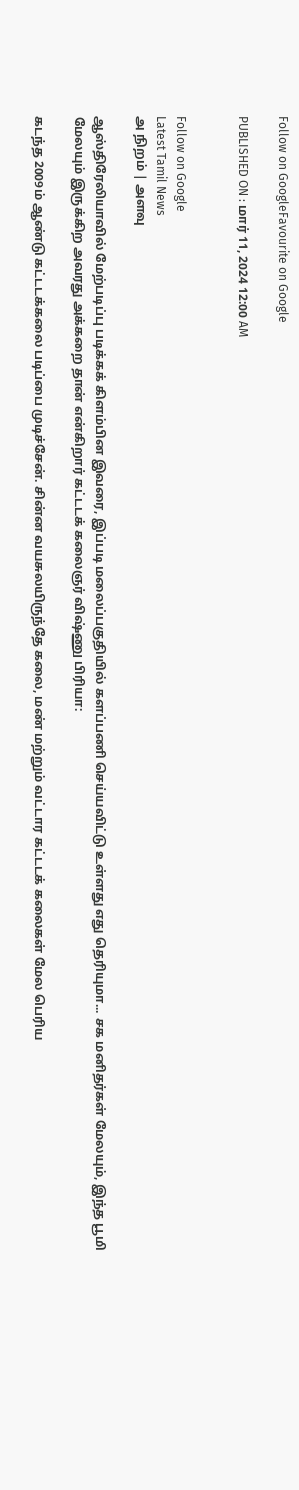Follow on GoogleFavourite on Google

PUBLISHED ON : மார் 11, 2024 12:00 AM


Follow on Google
Latest Tamil News
அ நிறம் | அளவு

ஆஸ்திரேலியாவில் மேற்படிப்பு படிக்கக் கிளம்பின இவரை, இப்படி மலைப்பகுதியில் களப்பணி செய்யவிட்டு உள்ளது எது தெரியுமா... சக மனிதர்கள் மேலயும், இந்த பூமி மேலயும் இருக்கிற அவரது அக்கறை தான் என்கிறார் கட்டடக் கலைஞர் விஷ்ணு பிரியா:

கடந்த 2009ம் ஆண்டு கட்டடக்கலை படிப்பை முடிச்சேன். சின்ன வயசுலயிருந்தே கலை, மண் மற்றும் வட்டார கட்டடக் கலைகள் மேல பெரிய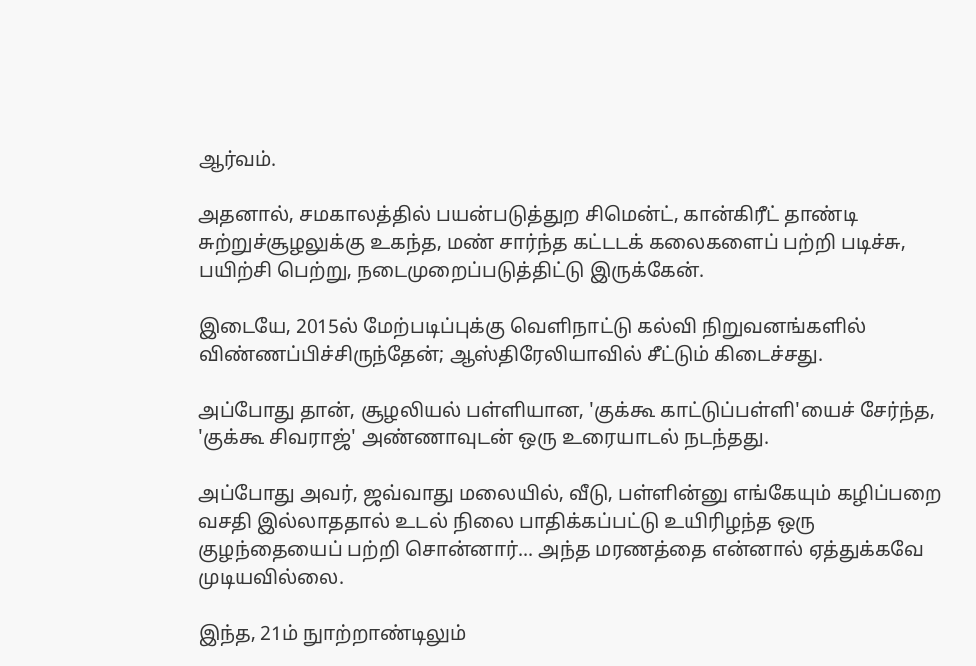ஆர்வம்.

அதனால், சமகாலத்தில் பயன்படுத்துற சிமென்ட், கான்கிரீட் தாண்டி சுற்றுச்சூழலுக்கு உகந்த, மண் சார்ந்த கட்டடக் கலைகளைப் பற்றி படிச்சு, பயிற்சி பெற்று, நடைமுறைப்படுத்திட்டு இருக்கேன்.

இடையே, 2015ல் மேற்படிப்புக்கு வெளிநாட்டு கல்வி நிறுவனங்களில் விண்ணப்பிச்சிருந்தேன்; ஆஸ்திரேலியாவில் சீட்டும் கிடைச்சது.

அப்போது தான், சூழலியல் பள்ளியான, 'குக்கூ காட்டுப்பள்ளி'யைச் சேர்ந்த, 'குக்கூ சிவராஜ்' அண்ணாவுடன் ஒரு உரையாடல் நடந்தது.

அப்போது அவர், ஜவ்வாது மலையில், வீடு, பள்ளின்னு எங்கேயும் கழிப்பறை வசதி இல்லாததால் உடல் நிலை பாதிக்கப்பட்டு உயிரிழந்த ஒரு குழந்தையைப் பற்றி சொன்னார்... அந்த மரணத்தை என்னால் ஏத்துக்கவே முடியவில்லை.

இந்த, 21ம் நுாற்றாண்டிலும்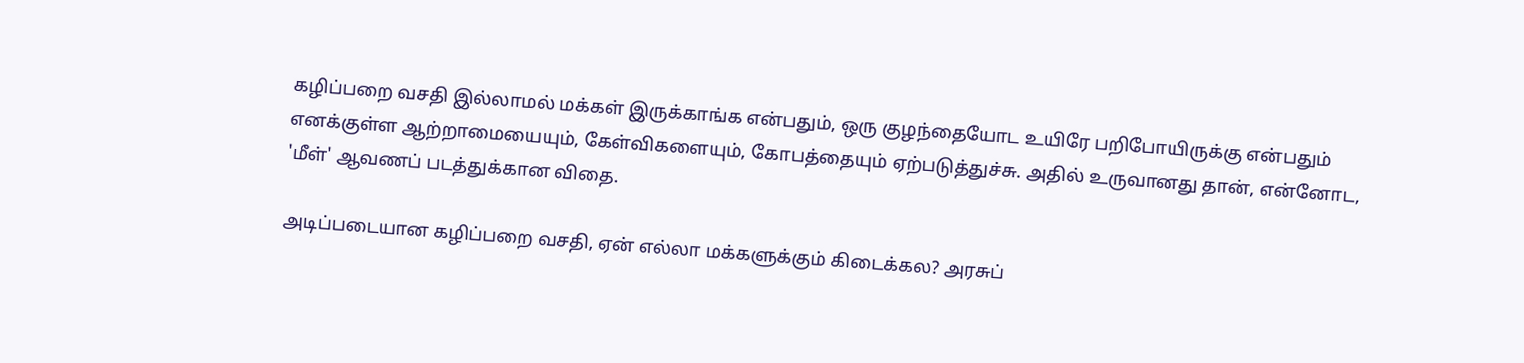கழிப்பறை வசதி இல்லாமல் மக்கள் இருக்காங்க என்பதும், ஒரு குழந்தையோட உயிரே பறிபோயிருக்கு என்பதும் எனக்குள்ள ஆற்றாமையையும், கேள்விகளையும், கோபத்தையும் ஏற்படுத்துச்சு. அதில் உருவானது தான், என்னோட, 'மீள்' ஆவணப் படத்துக்கான விதை.

அடிப்படையான கழிப்பறை வசதி, ஏன் எல்லா மக்களுக்கும் கிடைக்கல? அரசுப்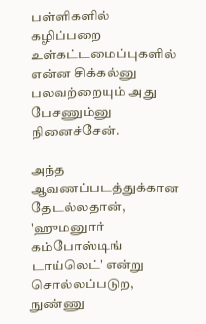பள்ளிகளில் கழிப்பறை உள்கட்டமைப்புகளில் என்ன சிக்கல்னு பலவற்றையும் அது பேசணும்னு நினைச்சேன்.

அந்த ஆவணப்படத்துக்கான தேடல்லதான், 'ஹுமனுார் கம்போஸ்டிங் டாய்லெட்' என்று சொல்லப்படுற, நுண்ணு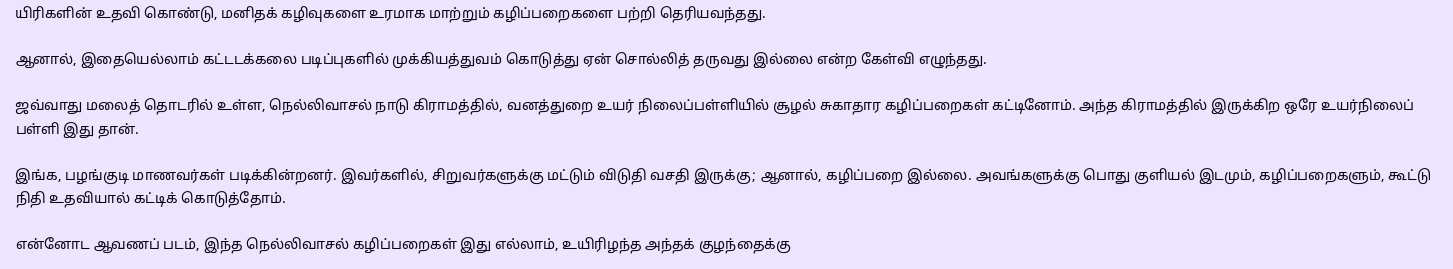யிரிகளின் உதவி கொண்டு, மனிதக் கழிவுகளை உரமாக மாற்றும் கழிப்பறைகளை பற்றி தெரியவந்தது.

ஆனால், இதையெல்லாம் கட்டடக்கலை படிப்புகளில் முக்கியத்துவம் கொடுத்து ஏன் சொல்லித் தருவது இல்லை என்ற கேள்வி எழுந்தது.

ஜவ்வாது மலைத் தொடரில் உள்ள, நெல்லிவாசல் நாடு கிராமத்தில், வனத்துறை உயர் நிலைப்பள்ளியில் சூழல் சுகாதார கழிப்பறைகள் கட்டினோம். அந்த கிராமத்தில் இருக்கிற ஒரே உயர்நிலைப் பள்ளி இது தான்.

இங்க, பழங்குடி மாணவர்கள் படிக்கின்றனர். இவர்களில், சிறுவர்களுக்கு மட்டும் விடுதி வசதி இருக்கு; ஆனால், கழிப்பறை இல்லை. அவங்களுக்கு பொது குளியல் இடமும், கழிப்பறைகளும், கூட்டு நிதி உதவியால் கட்டிக் கொடுத்தோம்.

என்னோட ஆவணப் படம், இந்த நெல்லிவாசல் கழிப்பறைகள் இது எல்லாம், உயிரிழந்த அந்தக் குழந்தைக்கு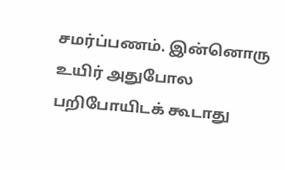சமர்ப்பணம். இன்னொரு உயிர் அதுபோல பறிபோயிடக் கூடாது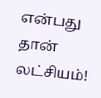என்பது தான் லட்சியம்!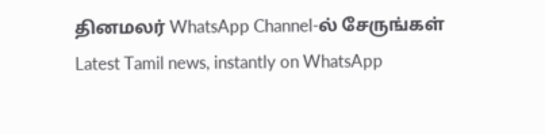தினமலர் WhatsApp Channel-ல் சேருங்கள்
Latest Tamil news, instantly on WhatsApp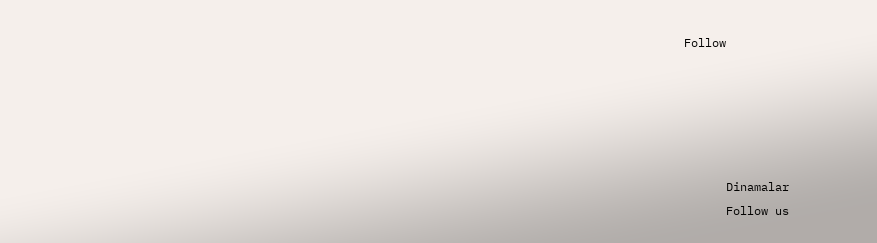Follow





      Dinamalar
      Follow us